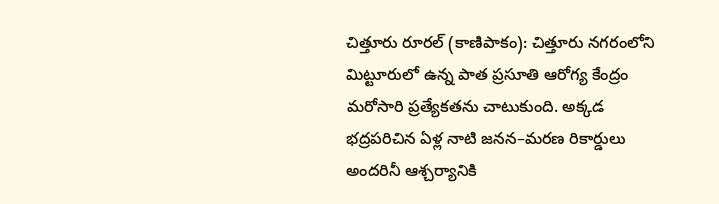చిత్తూరు రూరల్ (కాణిపాకం): చిత్తూరు నగరంలోని మిట్టూరులో ఉన్న పాత ప్రసూతి ఆరోగ్య కేంద్రం మరోసారి ప్రత్యేకతను చాటుకుంది. అక్కడ భద్రపరిచిన ఏళ్ల నాటి జనన–మరణ రికార్డులు అందరినీ ఆశ్చర్యానికి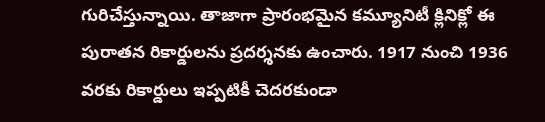గురిచేస్తున్నాయి. తాజాగా ప్రారంభమైన కమ్యూనిటీ క్లినిక్లో ఈ పురాతన రికార్డులను ప్రదర్శనకు ఉంచారు. 1917 నుంచి 1936 వరకు రికార్డులు ఇప్పటికీ చెదరకుండా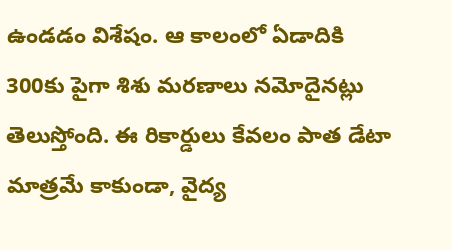ఉండడం విశేషం. ఆ కాలంలో ఏడాదికి 300కు పైగా శిశు మరణాలు నమోదైనట్లు తెలుస్తోంది. ఈ రికార్డులు కేవలం పాత డేటా మాత్రమే కాకుండా, వైద్య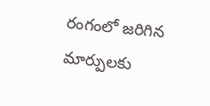రంగంలో జరిగిన మార్పులకు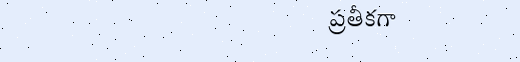ప్రతీకగా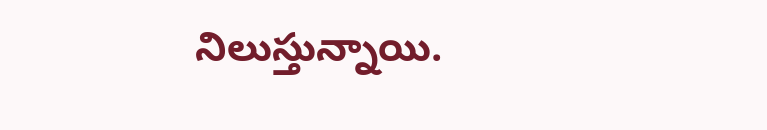నిలుస్తున్నాయి.